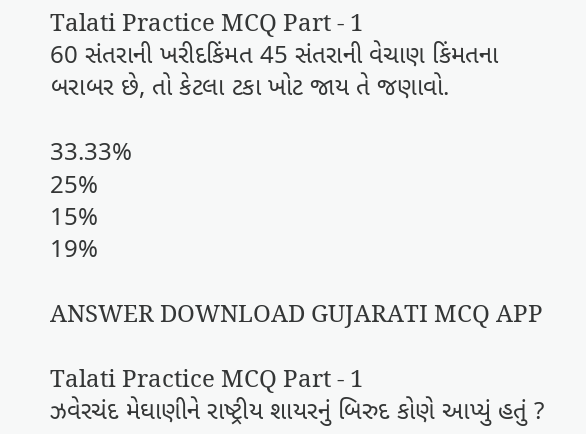Talati Practice MCQ Part - 1
60 સંતરાની ખરીદકિંમત 45 સંતરાની વેચાણ કિંમતના બરાબર છે, તો કેટલા ટકા ખોટ જાય તે જણાવો.

33.33%
25%
15%
19%

ANSWER DOWNLOAD GUJARATI MCQ APP

Talati Practice MCQ Part - 1
ઝવેરચંદ મેઘાણીને રાષ્ટ્રીય શાયરનું બિરુદ કોણે આપ્યું હતું ?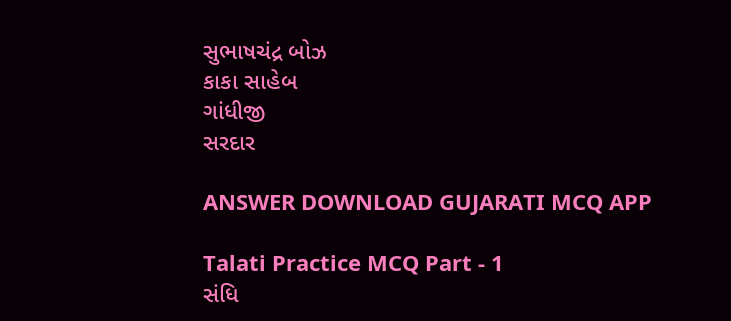સુભાષચંદ્ર બોઝ
કાકા સાહેબ
ગાંધીજી
સરદાર

ANSWER DOWNLOAD GUJARATI MCQ APP

Talati Practice MCQ Part - 1
સંધિ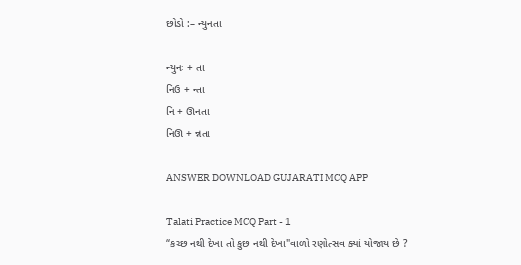છોડો :– ન્યુનતા

ન્યુનઃ + તા
નિઉ + ન્તા
નિ + ઊનતા
નિઊ + ન્નતા

ANSWER DOWNLOAD GUJARATI MCQ APP

Talati Practice MCQ Part - 1
“કચ્છ નથી દેખા તો કુછ નથી દેખા"વાળો રણોત્સવ ક્યાં યોજાય છે ?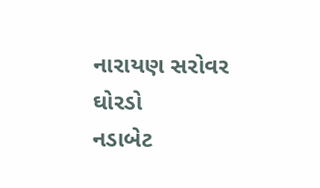નારાયણ સરોવર
ઘોરડો
નડાબેટ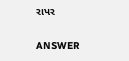રાપર

ANSWER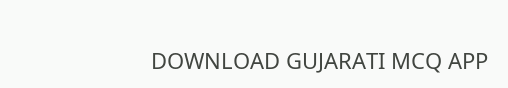DOWNLOAD GUJARATI MCQ APP